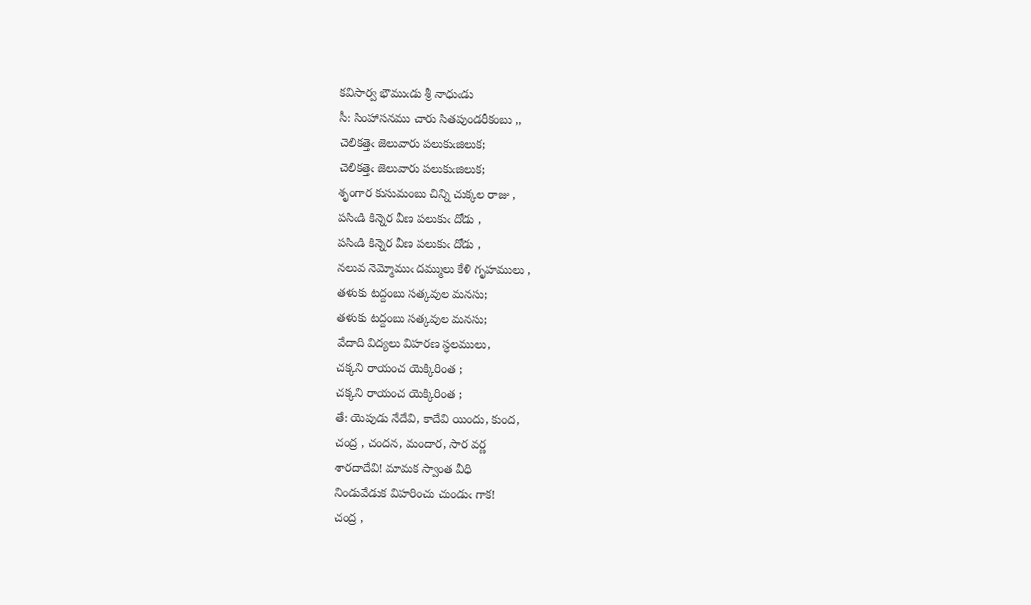కవిసార్వ భౌముఁడు శ్రీ నాధుఁడు
సీ: సింహాసనము చారు సితపుండరీకంబు ,,
చెలికత్తెఁ జెలువారు పలుకుఁజిలుక;
చెలికత్తెఁ జెలువారు పలుకుఁజిలుక;
శృంగార కుసుమంబు చిన్ని చుక్కల రాజు ,
పసిఁడి కిన్నెర వీణ పలుకుఁ దోడు ,
పసిఁడి కిన్నెర వీణ పలుకుఁ దోడు ,
నలువ నెమ్మోముఁ దమ్ములు కేళి గృహములు ,
తళుకు టద్దంబు సత్కవుల మనసు;
తళుకు టద్దంబు సత్కవుల మనసు;
వేదాది విద్యలు విహరణ స్ధలములు,
చక్కని రాయంచ యెక్కిరింత ;
చక్కని రాయంచ యెక్కిరింత ;
తే: యెపుడు నేదేవి, కాదేవి యిందు, కుంద,
చంద్ర , చందన, మందార, సార వర్ణ
శారదాదేవి! మామక స్వాంత వీధి
నిండువేడుక విహరించు చుండుఁ గాక!
చంద్ర ,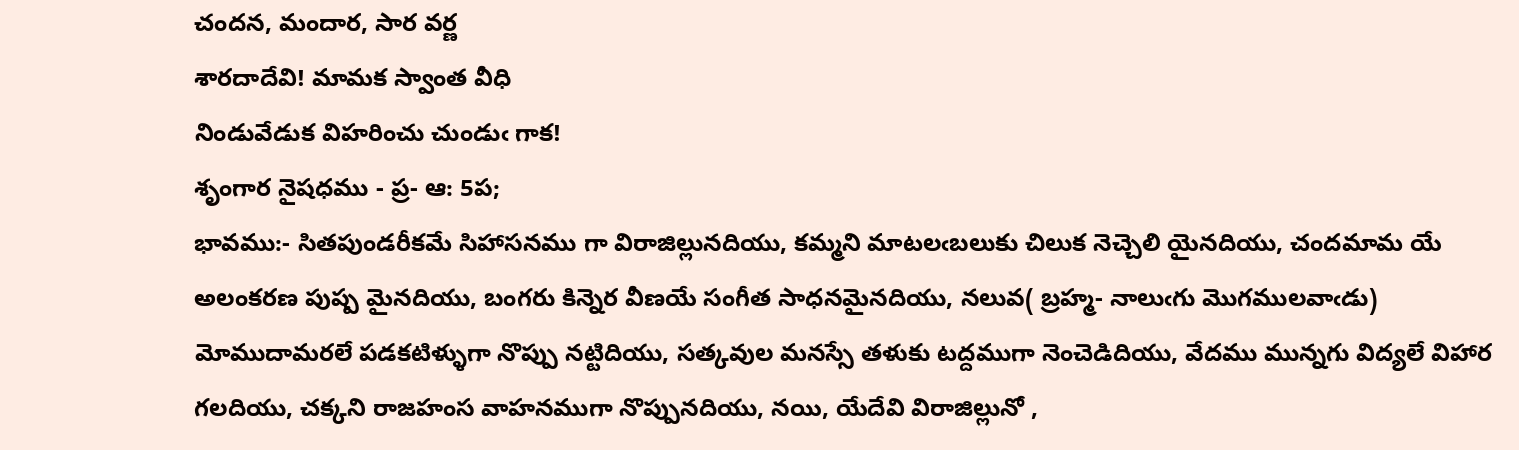చందన, మందార, సార వర్ణ
శారదాదేవి! మామక స్వాంత వీధి
నిండువేడుక విహరించు చుండుఁ గాక!
శృంగార నైషధము - ప్ర- ఆ: 5ప;
భావము:- సితపుండరీకమే సిహాసనము గా విరాజిల్లునదియు, కమ్మని మాటలఁబలుకు చిలుక నెచ్చెలి యైనదియు, చందమామ యే అలంకరణ పుష్ప మైనదియు, బంగరు కిన్నెర వీణయే సంగీత సాధనమైనదియు, నలువ( బ్రహ్మ- నాలుఁగు మొగములవాఁడు) మోముదామరలే పడకటిళ్ళుగా నొప్పు నట్టిదియు, సత్కవుల మనస్సే తళుకు టద్దముగా నెంచెడిదియు, వేదము మున్నగు విద్యలే విహార గలదియు, చక్కని రాజహంస వాహనముగా నొప్పునదియు, నయి, యేదేవి విరాజిల్లునో ,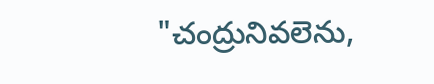"చంద్రునివలెను,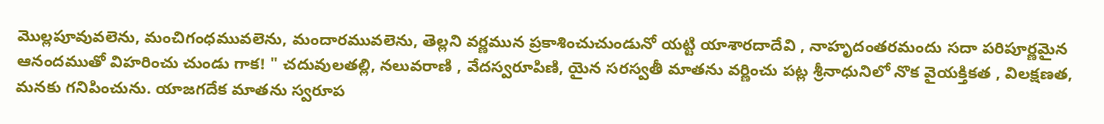మొల్లపూవువలెను, మంచిగంధమువలెను, మందారమువలెను, తెల్లని వర్ణమున ప్రకాశించుచుండునో యట్టి యాశారదాదేవి , నాహృదంతరమందు సదా పరిపూర్ణమైన ఆనందముతో విహరించు చుండు గాక! " చదువులతల్లి, నలువరాణి , వేదస్వరూపిణి, యైన సరస్వతీ మాతను వర్ణించు పట్ల శ్రీనాధునిలో నొక వైయక్తికత , విలక్షణత, మనకు గనిపించును. యాజగదేక మాతను స్వరూప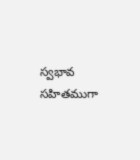స్వభావ సహితముగా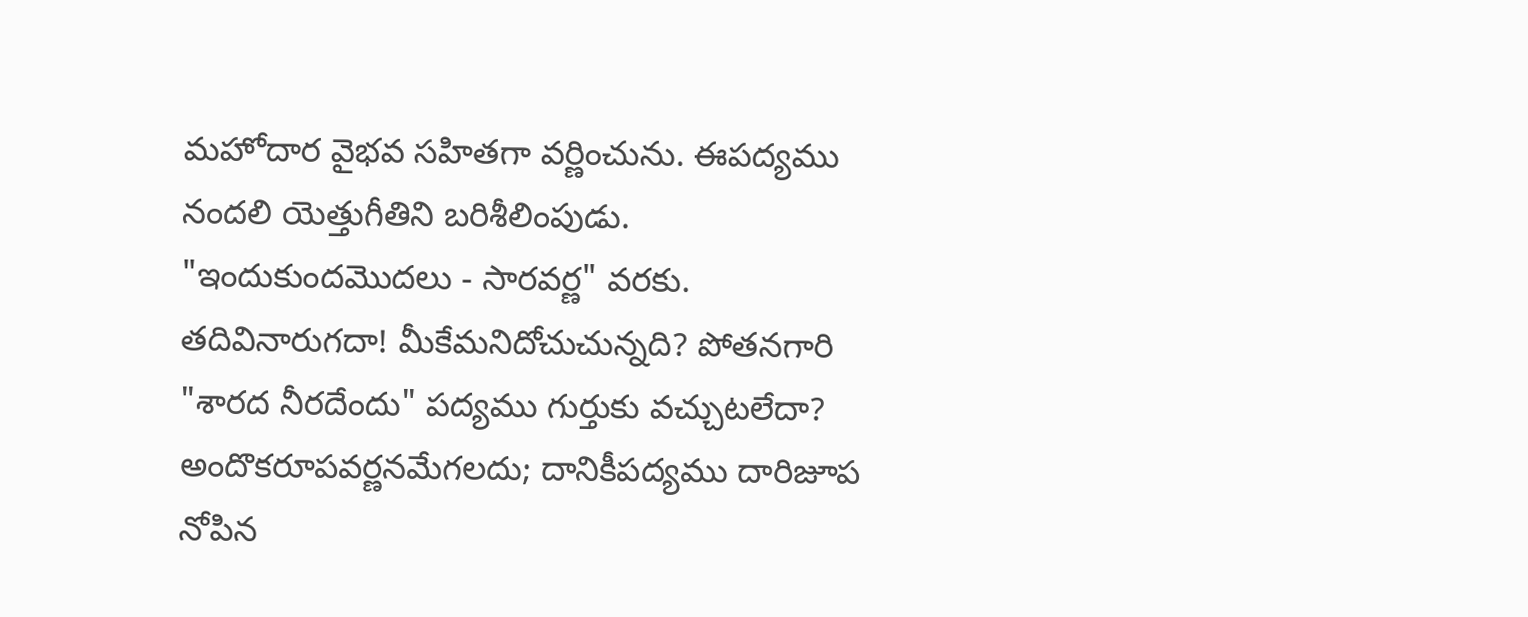మహోదార వైభవ సహితగా వర్ణించును. ఈపద్యము నందలి యెత్తుగీతిని బరిశీలింపుడు. "ఇందుకుందమొదలు - సారవర్ణ" వరకు. తదివినారుగదా! మీకేమనిదోచుచున్నది? పోతనగారి "శారద నీరదేందు" పద్యము గుర్తుకు వచ్చుటలేదా? అందొకరూపవర్ణనమేగలదు; దానికీపద్యము దారిజూప నోపిన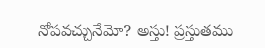నోపవచ్చునేమో? అస్తు! ప్రస్తుతము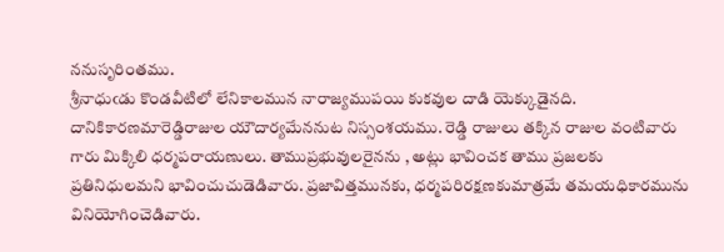ననుసృరింతము.
శ్రీనాధుఁడు కొండవీటిలో లేనికాలమున నారాజ్యముపయి కుకవుల దాడి యెక్కుడైనది. దానికికారణమారెడ్డిరాజుల యౌదార్యమేననుట నిస్సంశయము. రెడ్డి రాజులు తక్కిన రాజుల వంటివారు గారు మిక్కిలి ధర్మపరాయణులు. తాముప్రభువులరైనను , అట్లు భావించక తాము ప్రజలకు ప్రతినిధులమని భావించుచుడెడివారు. ప్రజావిత్తమునకు, ధర్మపరిరక్షణకుమాత్రమే తమయధికారమును వినియోగించెడివారు.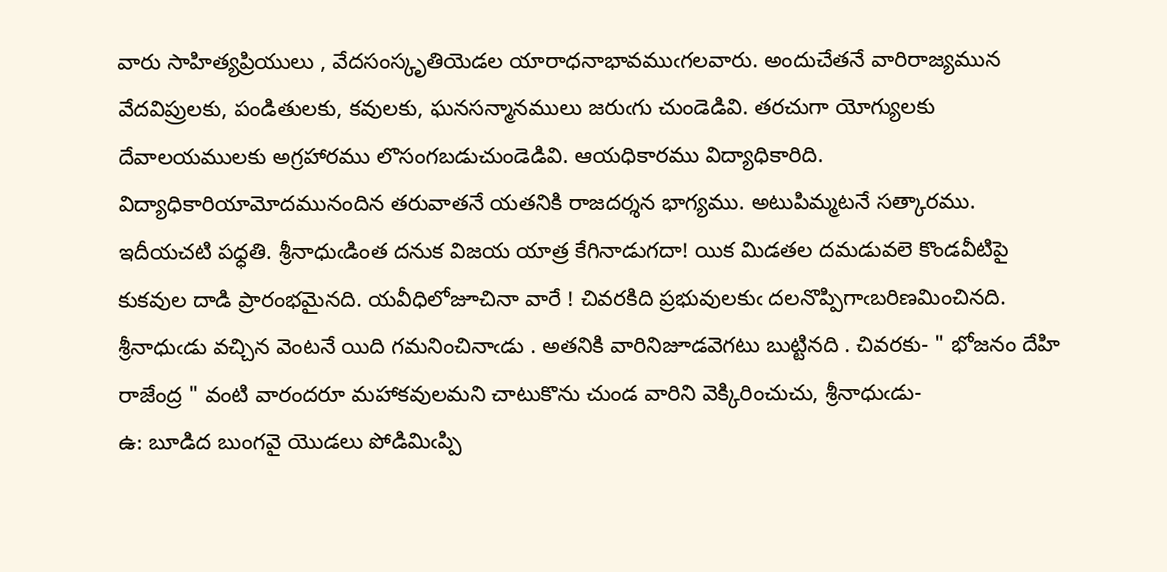వారు సాహిత్యప్రియులు , వేదసంస్కృతియెడల యారాధనాభావముఁగలవారు. అందుచేతనే వారిరాజ్యమున వేదవిప్రులకు, పండితులకు, కవులకు, ఘనసన్మానములు జరుఁగు చుండెడివి. తరచుగా యోగ్యులకు దేవాలయములకు అగ్రహారము లొసంగబడుచుండెడివి. ఆయధికారము విద్యాధికారిది. విద్యాధికారియామోదమునందిన తరువాతనే యతనికి రాజదర్శన భాగ్యము. అటుపిమ్మటనే సత్కారము. ఇదీయచటి పధ్ధతి. శ్రీనాధుఁడింత దనుక విజయ యాత్ర కేగినాడుగదా! యిక మిడతల దమడువలె కొండవీటిపై కుకవుల దాడి ప్రారంభమైనది. యవీధిలోజూచినా వారే ! చివరకిది ప్రభువులకుఁ దలనొప్పిగాఁబరిణమించినది. శ్రీనాధుఁడు వచ్చిన వెంటనే యిది గమనించినాఁడు . అతనికి వారినిజూడవెగటు బుట్టినది . చివరకు- " భోజనం దేహి రాజేంద్ర " వంటి వారందరూ మహాకవులమని చాటుకొను చుండ వారిని వెక్కిరించుచు, శ్రీనాధుఁడు-
ఉ: బూడిద బుంగవై యొడలు పోడిమిఁప్పి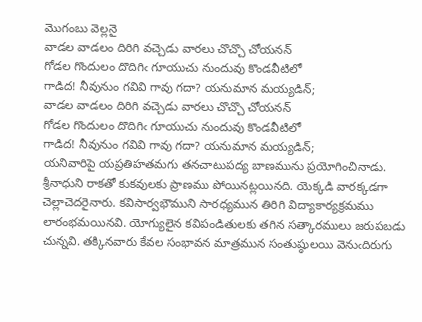మొగంబు వెల్లనై
వాడల వాడలం దిరిగి వచ్చెడు వారలు చొచ్చొ చోయనన్
గోడల గొందులం దొదిగిఁ గూయుచు నుందువు కొండవీటిలో
గాడిద! నీవునుం గవివి గావు గదా? యనుమాన మయ్యడిన్;
వాడల వాడలం దిరిగి వచ్చెడు వారలు చొచ్చొ చోయనన్
గోడల గొందులం దొదిగిఁ గూయుచు నుందువు కొండవీటిలో
గాడిద! నీవునుం గవివి గావు గదా? యనుమాన మయ్యడిన్;
యనివారిపై యప్రతిహతమగు తనచాటుపద్య బాణమును ప్రయోగించినాడు. శ్రీనాధుని రాకతో కుకవులకు ప్రాణము పోయినట్లయినది. యెక్కడి వారక్కడగా చెల్లాచెదరైనారు. కవిసార్వభౌముని సారధ్యమున తిరిగి విద్యాకార్యక్రమము లారంభమయినవి. యోగ్యులైన కవిపండితులకు తగిన సత్కారములు జరుపబడు చున్నవి. తక్కినవారు కేవల సంభావన మాత్రమున సంతుష్ఠులయి వెనుఁదిరుగు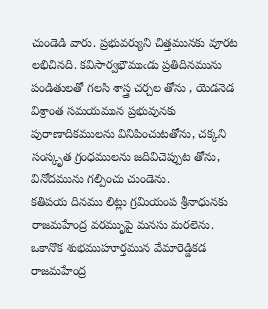చుండెడి వారు. ప్రభువర్యుని చిత్తమునకు వూరట లభిచినది. కవిసార్వభౌముఁడు ప్రతిదినమును పండితులతో గలసి శాస్త్ర చర్చల తోను , యెడనెడ విశ్రాంత సమయమున ప్రభువునకు పురాణాదికములను వినిపించుటతోను, చక్కని సంస్కృత గ్రంధములను జదివిచెప్పుట తోను, వినోదమును గల్పించు చుండెను.
కతిపయ దినము లిట్లు గ్రమియంప శ్రీనాధునకు రాజమహేంద్ర వరముృపై మనసు మరలెను. ఒకానొక శుభముహూర్తమున వేమారెడ్డికడ రాజమహేంద్ర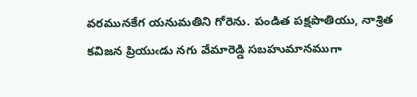వరమునకేగ యనుమతిని గోరెను. పండిత పక్షపాతియు, నాశ్రిత కవిజన ప్రియుఁడు నగు వేమారెడ్డి సబహుమానముగా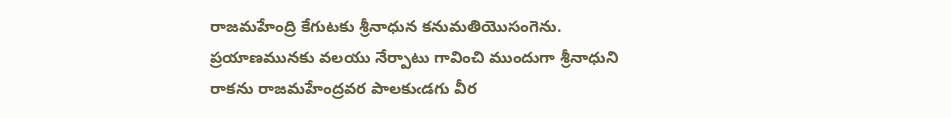రాజమహేంద్రి కేగుటకు శ్రీనాధున కనుమతియొసంగెను. ప్రయాణమునకు వలయు నేర్పాటు గావించి ముందుగా శ్రీనాధుని రాకను రాజమహేంద్రవర పాలకుఁడగు వీర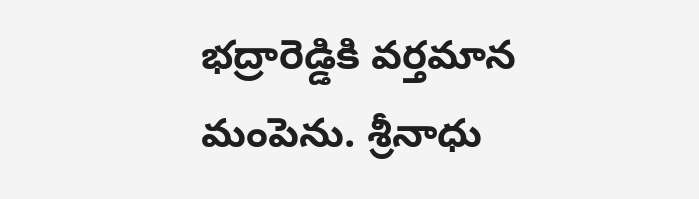భద్రారెడ్డికి వర్తమాన మంపెను. శ్రీనాధు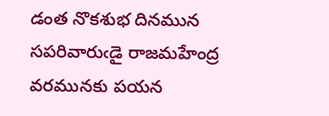డంత నొకశుభ దినమున సపరివారుఁడై రాజమహేంద్ర వరమునకు పయన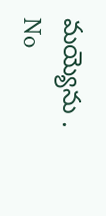మయ్యెను .
No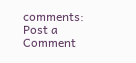comments:
Post a Comment